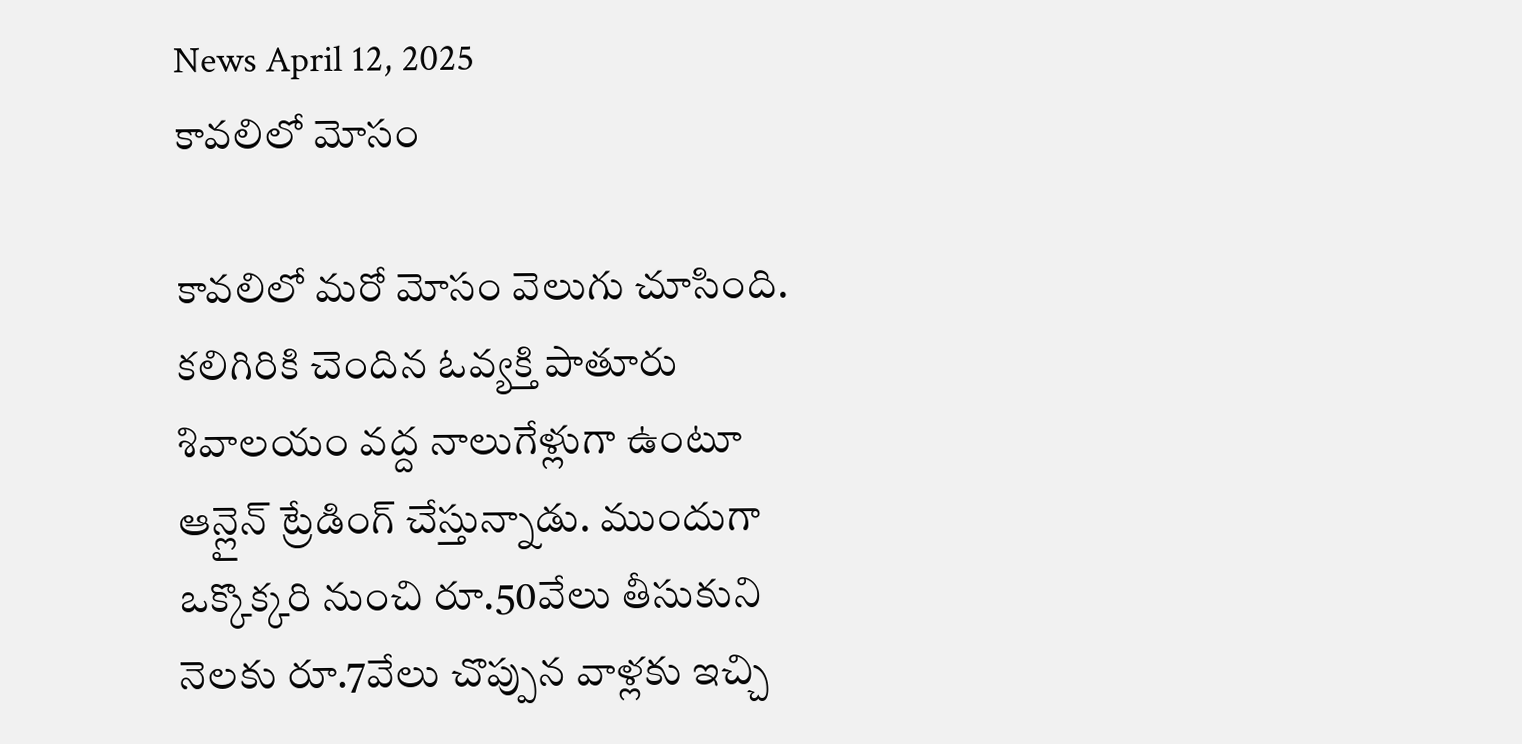News April 12, 2025
కావలిలో మోసం

కావలిలో మరో మోసం వెలుగు చూసింది. కలిగిరికి చెందిన ఓవ్యక్తి పాతూరు శివాలయం వద్ద నాలుగేళ్లుగా ఉంటూ ఆన్లైన్ ట్రేడింగ్ చేస్తున్నాడు. ముందుగా ఒక్కొక్కరి నుంచి రూ.50వేలు తీసుకుని నెలకు రూ.7వేలు చొప్పున వాళ్లకు ఇచ్చి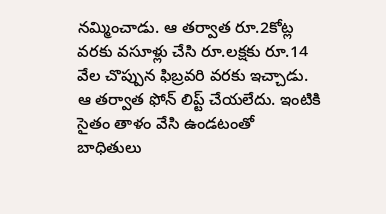నమ్మించాడు. ఆ తర్వాత రూ.2కోట్ల వరకు వసూళ్లు చేసి రూ.లక్షకు రూ.14 వేల చొప్పున ఫిబ్రవరి వరకు ఇచ్చాడు. ఆ తర్వాత ఫోన్ లిప్ట్ చేయలేదు. ఇంటికి సైతం తాళం వేసి ఉండటంతో బాధితులు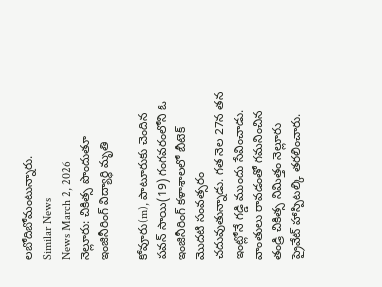లబోదిబోమంటున్నారు.
Similar News
News March 2, 2026
నెల్లూరు: చికిత్స పొందుతూ ఇంజినీరింగ్ విద్యార్థి మృతి

కోవూరు(m), పాటూరుకు చెందిన పవన్ సాయి(19) గంగవరంలోని ఓ ఇంజినీరింగ్ కళాశాలలో బీటెక్ మొదటి సంవత్సరం చదువుతున్నాడు. గత నెల 27న తన ఇంట్లోనే గడ్డి ముందు సేవించాడు. వాంతులు రావడంతో గమనించిన తండ్రి చికిత్స నిమిత్తం నెల్లూరు ప్రైవేట్ హాస్పిటల్కి తరలించారు.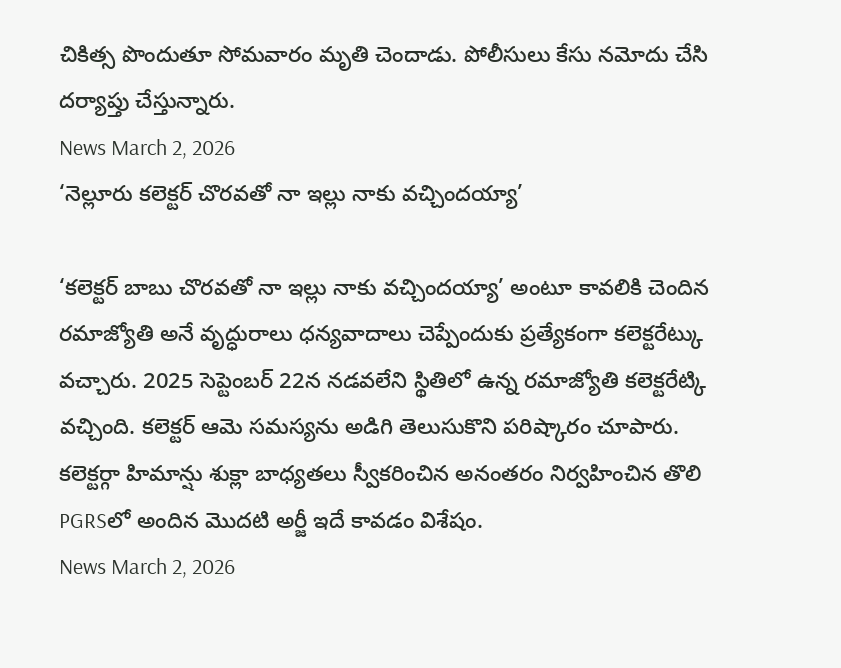చికిత్స పొందుతూ సోమవారం మృతి చెందాడు. పోలీసులు కేసు నమోదు చేసి దర్యాప్తు చేస్తున్నారు.
News March 2, 2026
‘నెల్లూరు కలెక్టర్ చొరవతో నా ఇల్లు నాకు వచ్చిందయ్యా’

‘కలెక్టర్ బాబు చొరవతో నా ఇల్లు నాకు వచ్చిందయ్యా’ అంటూ కావలికి చెందిన రమాజ్యోతి అనే వృద్ధురాలు ధన్యవాదాలు చెప్పేందుకు ప్రత్యేకంగా కలెక్టరేట్కు వచ్చారు. 2025 సెప్టెంబర్ 22న నడవలేని స్థితిలో ఉన్న రమాజ్యోతి కలెక్టరేట్కి వచ్చింది. కలెక్టర్ ఆమె సమస్యను అడిగి తెలుసుకొని పరిష్కారం చూపారు. కలెక్టర్గా హిమాన్షు శుక్లా బాధ్యతలు స్వీకరించిన అనంతరం నిర్వహించిన తొలి PGRSలో అందిన మొదటి అర్జీ ఇదే కావడం విశేషం.
News March 2, 2026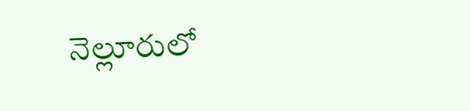నెల్లూరులో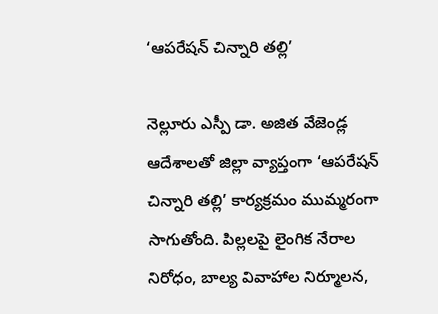‘ఆపరేషన్ చిన్నారి తల్లి’

నెల్లూరు ఎస్పీ డా. అజిత వేజెండ్ల ఆదేశాలతో జిల్లా వ్యాప్తంగా ‘ఆపరేషన్ చిన్నారి తల్లి’ కార్యక్రమం ముమ్మరంగా సాగుతోంది. పిల్లలపై లైంగిక నేరాల నిరోధం, బాల్య వివాహాల నిర్మూలన,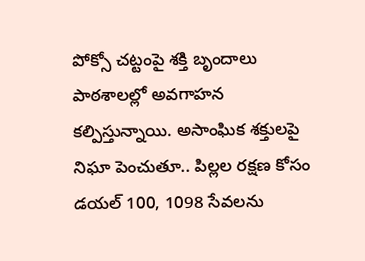పోక్సో చట్టంపై శక్తి బృందాలు పాఠశాలల్లో అవగాహన కల్పిస్తున్నాయి. అసాంఘిక శక్తులపై నిఘా పెంచుతూ.. పిల్లల రక్షణ కోసం డయల్ 100, 1098 సేవలను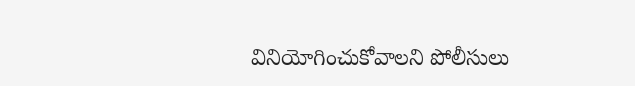వినియోగించుకోవాలని పోలీసులు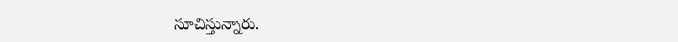సూచిస్తున్నారు.